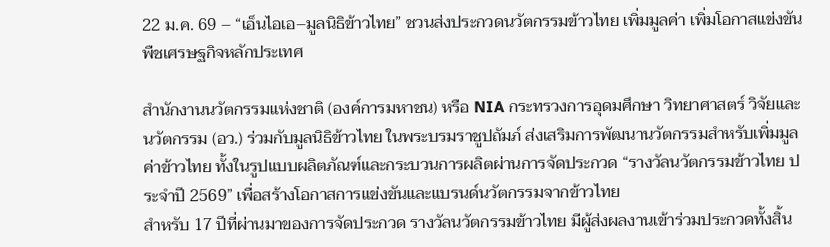22 ม.ค. 69 – “เอ็นไอเอ–มูลนิธิข้าวไทย” ชวนส่งประกวดนวัตกรรมข้าวไทย เพิ่มมูลค่า เพิ่มโอกาสแข่งขันพืชเศรษฐกิจหลักประเทศ

สำนักงานนวัตกรรมแห่งชาติ (องค์การมหาชน) หรือ NIA กระทรวงการอุดมศึกษา วิทยาศาสตร์ วิจัยและนวัตกรรม (อว.) ร่วมกับมูลนิธิข้าวไทย ในพระบรมราชูปถัมภ์ ส่งเสริมการพัฒนานวัตกรรมสำหรับเพิ่มมูลค่าข้าวไทย ทั้งในรูปแบบผลิตภัณฑ์และกระบวนการผลิตผ่านการจัดประกวด “รางวัลนวัตกรรมข้าวไทย ประจำปี 2569” เพื่อสร้างโอกาสการแข่งขันและแบรนด์นวัตกรรมจากข้าวไทย
สำหรับ 17 ปีที่ผ่านมาของการจัดประกวด รางวัลนวัตกรรมข้าวไทย มีผู้ส่งผลงานเข้าร่วมประกวดทั้งสิ้น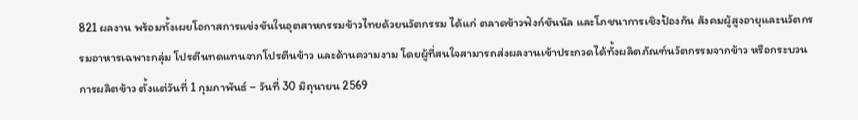821 ผลงาน พร้อมทั้งเผยโอกาสการแข่งขันในอุตสาหกรรมข้าวไทยด้วยนวัตกรรม ได้แก่ ตลาดข้าวฟังก์ชันนัล และโภชนาการเชิงป้องกัน สังคมผู้สูงอายุและนวัตกรรมอาหารเฉพาะกลุ่ม โปรตีนทดแทนจากโปรตีนข้าว และด้านความงาม โดยผู้ที่สนใจสามารถส่งผลงานเข้าประกวดได้ทั้งผลิตภัณฑ์นวัตกรรมจากข้าว หรือกระบวนการผลิตข้าว ตั้งแต่วันที่ 1 กุมภาพันธ์ – วันที่ 30 มิถุนายน 2569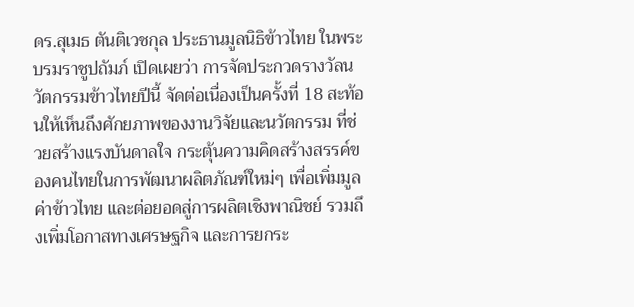ดร.สุเมธ ตันติเวชกุล ประธานมูลนิธิข้าวไทย ในพระบรมราชูปถัมภ์ เปิดเผยว่า การจัดประกวดรางวัลนวัตกรรมข้าวไทยปีนี้ จัดต่อเนื่องเป็นครั้งที่ 18 สะท้อนให้เห็นถึงศักยภาพของงานวิจัยและนวัตกรรม ที่ช่วยสร้างแรงบันดาลใจ กระตุ้นความคิดสร้างสรรค์ของคนไทยในการพัฒนาผลิตภัณฑ์ใหม่ๆ เพื่อเพิ่มมูลค่าข้าวไทย และต่อยอดสู่การผลิตเชิงพาณิชย์ รวมถึงเพิ่มโอกาสทางเศรษฐกิจ และการยกระ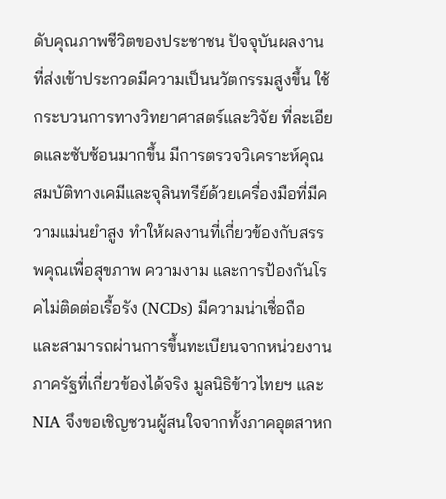ดับคุณภาพชีวิตของประชาชน ปัจจุบันผลงานที่ส่งเข้าประกวดมีความเป็นนวัตกรรมสูงขึ้น ใช้กระบวนการทางวิทยาศาสตร์และวิจัย ที่ละเอียดและซับซ้อนมากขึ้น มีการตรวจวิเคราะห์คุณสมบัติทางเคมีและจุลินทรีย์ด้วยเครื่องมือที่มีความแม่นยำสูง ทำให้ผลงานที่เกี่ยวข้องกับสรรพคุณเพื่อสุขภาพ ความงาม และการป้องกันโรคไม่ติดต่อเรื้อรัง (NCDs) มีความน่าเชื่อถือ และสามารถผ่านการขึ้นทะเบียนจากหน่วยงานภาครัฐที่เกี่ยวข้องได้จริง มูลนิธิข้าวไทยฯ และ NIA จึงขอเชิญชวนผู้สนใจจากทั้งภาคอุตสาหก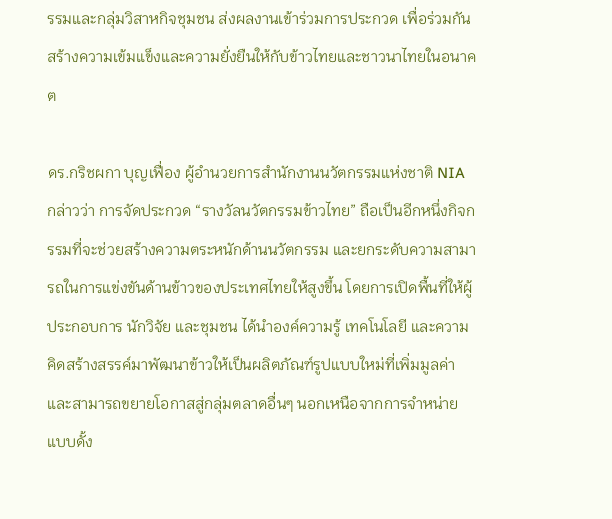รรมและกลุ่มวิสาหกิจชุมชน ส่งผลงานเข้าร่วมการประกวด เพื่อร่วมกันสร้างความเข้มแข็งและความยั่งยืนให้กับข้าวไทยและชาวนาไทยในอนาคต

ดร.กริชผกา บุญเฟื่อง ผู้อำนวยการสำนักงานนวัตกรรมแห่งชาติ NIA กล่าวว่า การจัดประกวด “รางวัลนวัตกรรมข้าวไทย” ถือเป็นอีกหนึ่งกิจกรรมที่จะช่วยสร้างความตระหนักด้านนวัตกรรม และยกระดับความสามารถในการแข่งขันด้านข้าวของประเทศไทยให้สูงขึ้น โดยการเปิดพื้นที่ให้ผู้ประกอบการ นักวิจัย และชุมชน ได้นำองค์ความรู้ เทคโนโลยี และความคิดสร้างสรรค์มาพัฒนาข้าวให้เป็นผลิตภัณฑ์รูปแบบใหม่ที่เพิ่มมูลค่า และสามารถขยายโอกาสสู่กลุ่มตลาดอื่นๆ นอกเหนือจากการจำหน่ายแบบดั้ง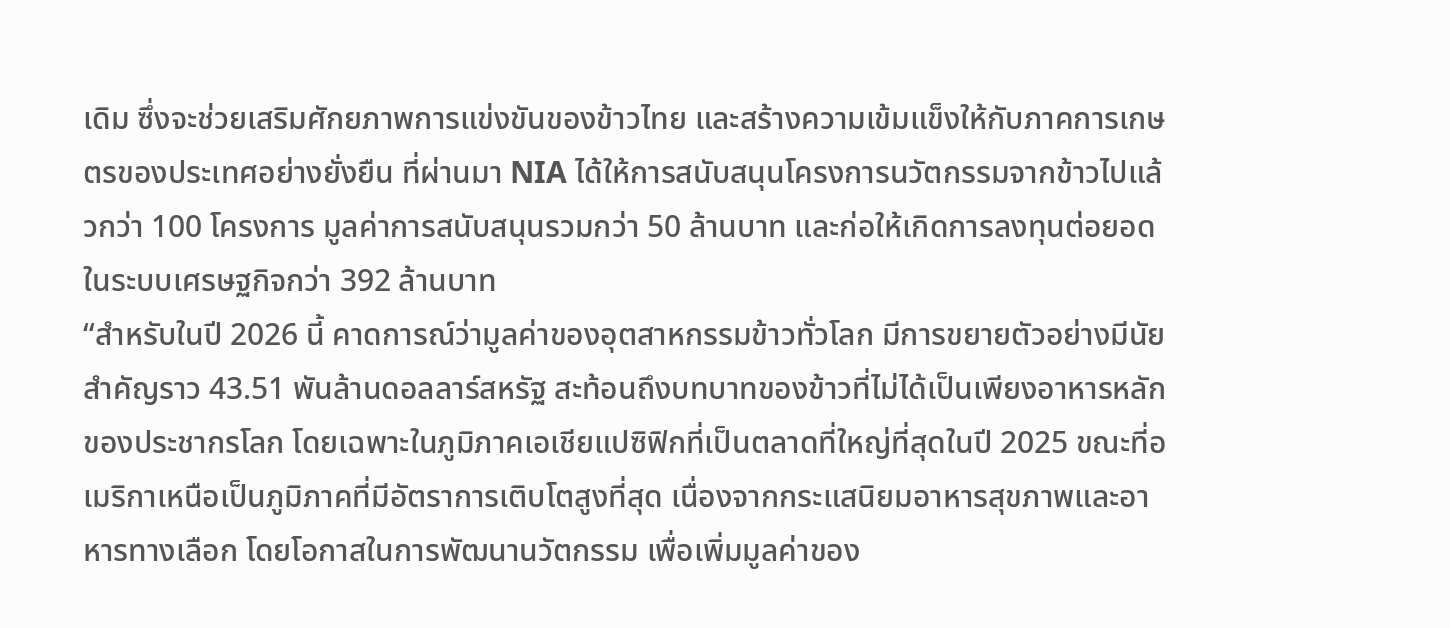เดิม ซึ่งจะช่วยเสริมศักยภาพการแข่งขันของข้าวไทย และสร้างความเข้มแข็งให้กับภาคการเกษตรของประเทศอย่างยั่งยืน ที่ผ่านมา NIA ได้ให้การสนับสนุนโครงการนวัตกรรมจากข้าวไปแล้วกว่า 100 โครงการ มูลค่าการสนับสนุนรวมกว่า 50 ล้านบาท และก่อให้เกิดการลงทุนต่อยอดในระบบเศรษฐกิจกว่า 392 ล้านบาท
“สำหรับในปี 2026 นี้ คาดการณ์ว่ามูลค่าของอุตสาหกรรมข้าวทั่วโลก มีการขยายตัวอย่างมีนัยสำคัญราว 43.51 พันล้านดอลลาร์สหรัฐ สะท้อนถึงบทบาทของข้าวที่ไม่ได้เป็นเพียงอาหารหลักของประชากรโลก โดยเฉพาะในภูมิภาคเอเชียแปซิฟิกที่เป็นตลาดที่ใหญ่ที่สุดในปี 2025 ขณะที่อเมริกาเหนือเป็นภูมิภาคที่มีอัตราการเติบโตสูงที่สุด เนื่องจากกระแสนิยมอาหารสุขภาพและอาหารทางเลือก โดยโอกาสในการพัฒนานวัตกรรม เพื่อเพิ่มมูลค่าของ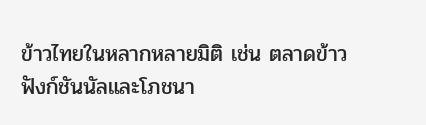ข้าวไทยในหลากหลายมิติ เช่น ตลาดข้าวฟังก์ชันนัลและโภชนา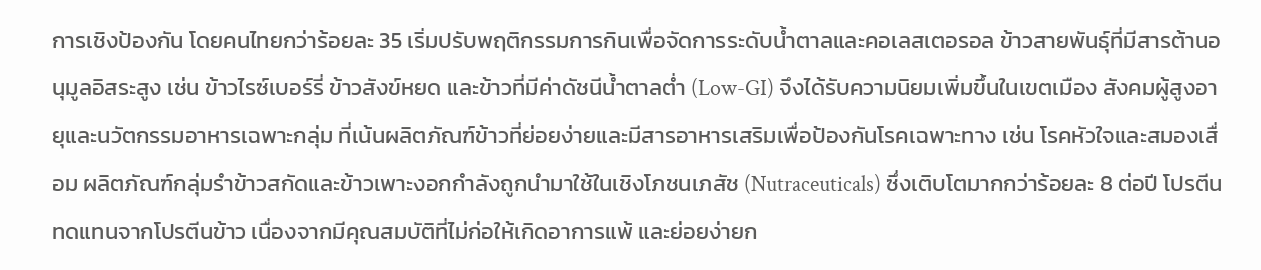การเชิงป้องกัน โดยคนไทยกว่าร้อยละ 35 เริ่มปรับพฤติกรรมการกินเพื่อจัดการระดับน้ำตาลและคอเลสเตอรอล ข้าวสายพันธุ์ที่มีสารต้านอนุมูลอิสระสูง เช่น ข้าวไรซ์เบอร์รี่ ข้าวสังข์หยด และข้าวที่มีค่าดัชนีน้ำตาลต่ำ (Low-GI) จึงได้รับความนิยมเพิ่มขึ้นในเขตเมือง สังคมผู้สูงอายุและนวัตกรรมอาหารเฉพาะกลุ่ม ที่เน้นผลิตภัณฑ์ข้าวที่ย่อยง่ายและมีสารอาหารเสริมเพื่อป้องกันโรคเฉพาะทาง เช่น โรคหัวใจและสมองเสื่อม ผลิตภัณฑ์กลุ่มรำข้าวสกัดและข้าวเพาะงอกกำลังถูกนำมาใช้ในเชิงโภชนเภสัช (Nutraceuticals) ซึ่งเติบโตมากกว่าร้อยละ 8 ต่อปี โปรตีนทดแทนจากโปรตีนข้าว เนื่องจากมีคุณสมบัติที่ไม่ก่อให้เกิดอาการแพ้ และย่อยง่ายก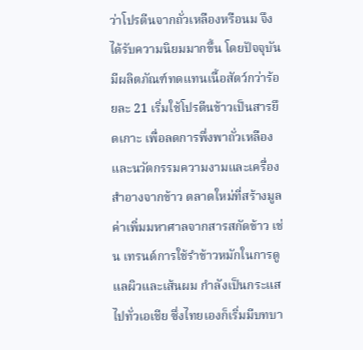ว่าโปรตีนจากถั่วเหลืองหรือนม จึงได้รับความนิยมมากขึ้น โดยปัจจุบันมีผลิตภัณฑ์ทดแทนเนื้อสัตว์กว่าร้อยละ 21 เริ่มใช้โปรตีนข้าวเป็นสารยึดเกาะ เพื่อลดการพึ่งพาถั่วเหลือง และนวัตกรรมความงามและเครื่องสำอางจากข้าว ตลาดใหม่ที่สร้างมูลค่าเพิ่มมหาศาลจากสารสกัดข้าว เช่น เทรนด์การใช้รำข้าวหมักในการดูแลผิวและเส้นผม กำลังเป็นกระแสไปทั่วเอเชีย ซึ่งไทยเองก็เริ่มมีบทบา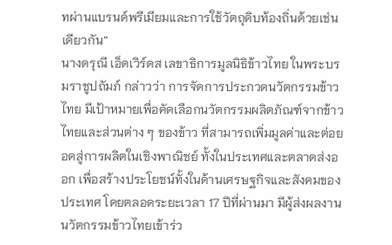ทผ่านแบรนด์พรีเมียมและการใช้วัตถุดิบท้องถิ่นด้วยเช่นเดียวกัน”
นางดรุณี เอ็ดเวิร์ดส เลขาธิการมูลนิธิข้าวไทย ในพระบรมราชูปถัมภ์ กล่าวว่า การจัดการประกวดนวัตกรรมข้าวไทย มีเป้าหมายเพื่อคัดเลือกนวัตกรรมผลิตภัณฑ์จากข้าวไทยและส่วนต่าง ๆ ของข้าว ที่สามารถเพิ่มมูลค่าและต่อยอดสู่การผลิตในเชิงพาณิชย์ ทั้งในประเทศและตลาดส่งออก เพื่อสร้างประโยชน์ทั้งในด้านเศรษฐกิจและสังคมของประเทศ โดยตลอดระยะเวลา 17 ปีที่ผ่านมา มีผู้ส่งผลงานนวัตกรรมข้าวไทยเข้าร่ว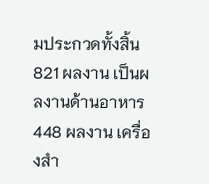มประกวดทั้งสิ้น 821 ผลงาน เป็นผลงานด้านอาหาร 448 ผลงาน เครื่องสำ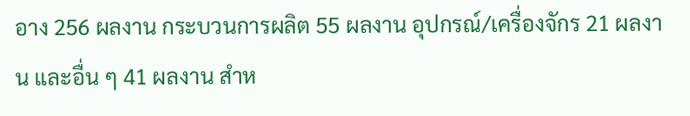อาง 256 ผลงาน กระบวนการผลิต 55 ผลงาน อุปกรณ์/เครื่องจักร 21 ผลงาน และอื่น ๆ 41 ผลงาน สำห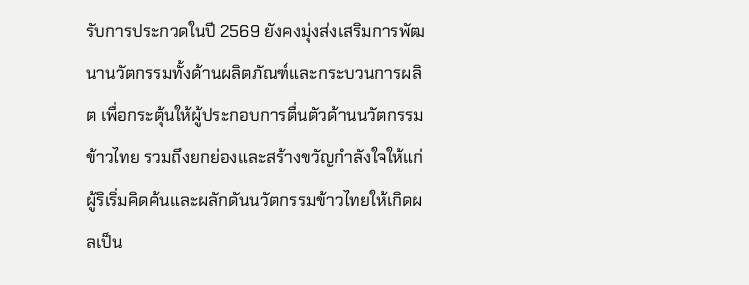รับการประกวดในปี 2569 ยังคงมุ่งส่งเสริมการพัฒนานวัตกรรมทั้งด้านผลิตภัณฑ์และกระบวนการผลิต เพื่อกระตุ้นให้ผู้ประกอบการตื่นตัวด้านนวัตกรรมข้าวไทย รวมถึงยกย่องและสร้างขวัญกำลังใจให้แก่ผู้ริเริ่มคิดค้นและผลักดันนวัตกรรมข้าวไทยให้เกิดผลเป็น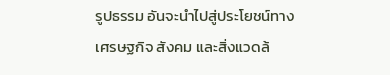รูปธรรม อันจะนำไปสู่ประโยชน์ทางเศรษฐกิจ สังคม และสิ่งแวดล้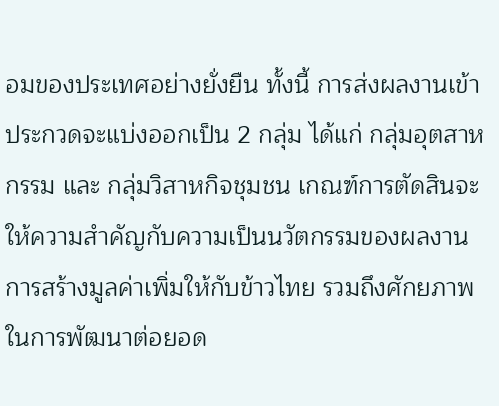อมของประเทศอย่างยั่งยืน ทั้งนี้ การส่งผลงานเข้าประกวดจะแบ่งออกเป็น 2 กลุ่ม ได้แก่ กลุ่มอุตสาหกรรม และ กลุ่มวิสาหกิจชุมชน เกณฑ์การตัดสินจะให้ความสำคัญกับความเป็นนวัตกรรมของผลงาน การสร้างมูลค่าเพิ่มให้กับข้าวไทย รวมถึงศักยภาพในการพัฒนาต่อยอด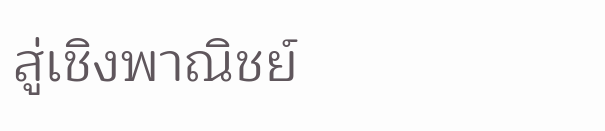สู่เชิงพาณิชย์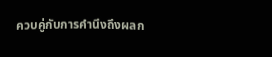ควบคู่กับการคำนึงถึงผลก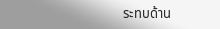ระทบด้าน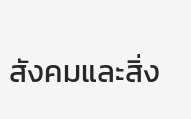สังคมและสิ่ง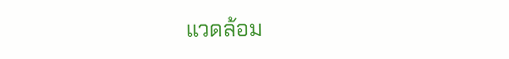แวดล้อม